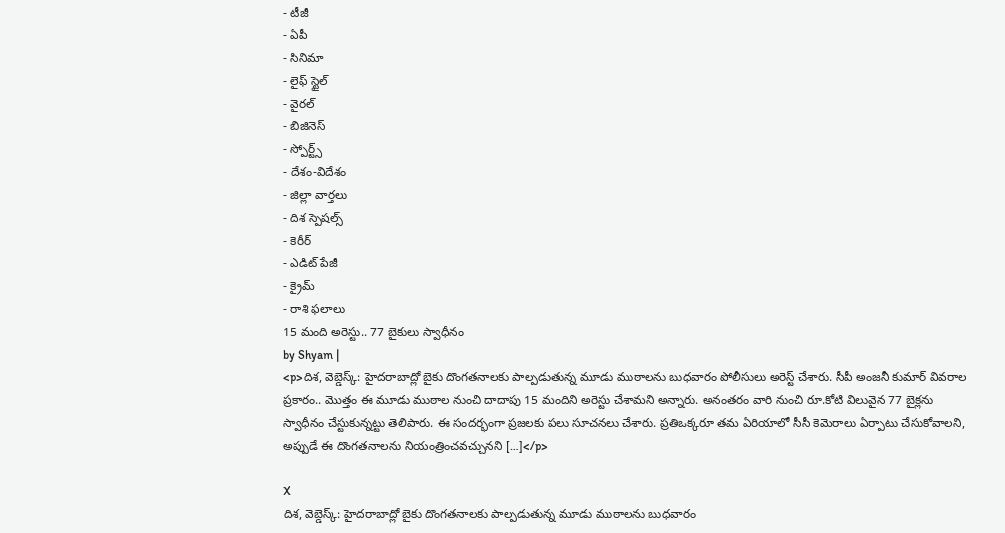- టీజీ
- ఏపీ
- సినిమా
- లైఫ్ స్టైల్
- వైరల్
- బిజినెస్
- స్పోర్ట్స్
- దేశం-విదేశం
- జిల్లా వార్తలు
- దిశ స్పెషల్స్
- కెరీర్
- ఎడిట్ పేజీ
- క్రైమ్
- రాశి ఫలాలు
15 మంది అరెస్టు.. 77 బైకులు స్వాధీనం
by Shyam |
<p>దిశ, వెబ్డెస్క్: హైదరాబాద్లో బైకు దొంగతనాలకు పాల్పడుతున్న మూడు ముఠాలను బుధవారం పోలీసులు అరెస్ట్ చేశారు. సీపీ అంజనీ కుమార్ వివరాల ప్రకారం.. మొత్తం ఈ మూడు ముఠాల నుంచి దాదాపు 15 మందిని అరెస్టు చేశామని అన్నారు. అనంతరం వారి నుంచి రూ.కోటి విలువైన 77 బైక్లను స్వాధీనం చేస్టుకున్నట్టు తెలిపారు. ఈ సందర్భంగా ప్రజలకు పలు సూచనలు చేశారు. ప్రతిఒక్కరూ తమ ఏరియాలో సీసీ కెమెరాలు ఏర్పాటు చేసుకోవాలని, అప్పుడే ఈ దొంగతనాలను నియంత్రించవచ్చునని […]</p>

X
దిశ, వెబ్డెస్క్: హైదరాబాద్లో బైకు దొంగతనాలకు పాల్పడుతున్న మూడు ముఠాలను బుధవారం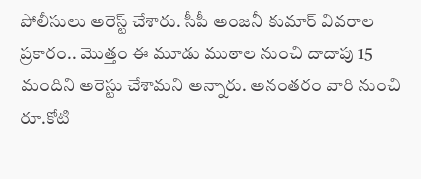పోలీసులు అరెస్ట్ చేశారు. సీపీ అంజనీ కుమార్ వివరాల ప్రకారం.. మొత్తం ఈ మూడు ముఠాల నుంచి దాదాపు 15 మందిని అరెస్టు చేశామని అన్నారు. అనంతరం వారి నుంచి రూ.కోటి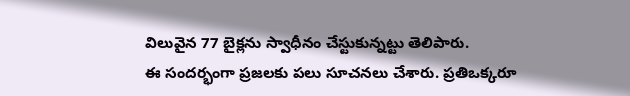విలువైన 77 బైక్లను స్వాధీనం చేస్టుకున్నట్టు తెలిపారు.
ఈ సందర్భంగా ప్రజలకు పలు సూచనలు చేశారు. ప్రతిఒక్కరూ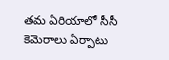తమ ఏరియాలో సీసీ కెమెరాలు ఏర్పాటు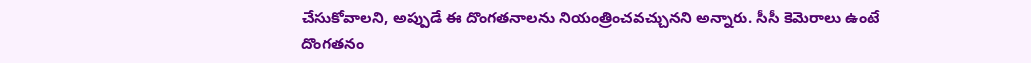చేసుకోవాలని, అప్పుడే ఈ దొంగతనాలను నియంత్రించవచ్చునని అన్నారు. సీసీ కెమెరాలు ఉంటే దొంగతనం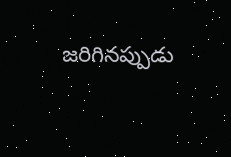జరిగినప్పుడు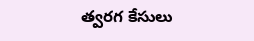త్వరగ కేసులు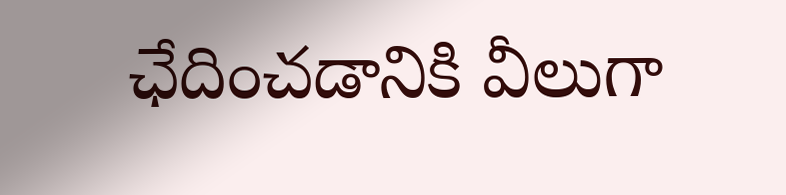ఛేదించడానికి వీలుగా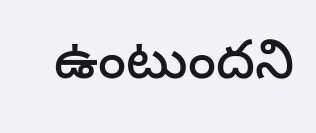ఉంటుందని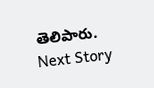తెలిపారు.
Next Story